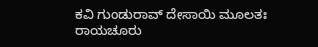ಕವಿ ಗುಂಡುರಾವ್ ದೇಸಾಯಿ ಮೂಲತಃ ರಾಯಚೂರು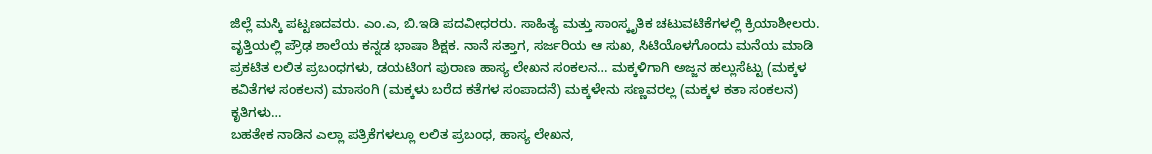ಜಿಲ್ಲೆ ಮಸ್ಕಿ ಪಟ್ಟಣದವರು. ಎಂ.ಎ, ಬಿ.ಇಡಿ ಪದವೀಧರರು. ಸಾಹಿತ್ಯ ಮತ್ತು ಸಾಂಸ್ಕೃತಿಕ ಚಟುವಟಿಕೆಗಳಲ್ಲಿ ಕ್ರಿಯಾಶೀಲರು.
ವೃತ್ತಿಯಲ್ಲಿ ಪ್ರೌಢ ಶಾಲೆಯ ಕನ್ನಡ ಭಾಷಾ ಶಿಕ್ಷಕ. ನಾನೆ ಸತ್ತಾಗ, ಸರ್ಜರಿಯ ಆ ಸುಖ, ಸಿಟಿಯೊಳಗೊಂದು ಮನೆಯ ಮಾಡಿ ಪ್ರಕಟಿತ ಲಲಿತ ಪ್ರಬಂಧಗಳು, ಡಯಟಿಂಗ ಪುರಾಣ ಹಾಸ್ಯ ಲೇಖನ ಸಂಕಲನ… ಮಕ್ಕಳಿಗಾಗಿ ಅಜ್ಜನ ಹಲ್ಲುಸೆಟ್ಟು (ಮಕ್ಕಳ ಕವಿತೆಗಳ ಸಂಕಲನ) ಮಾಸಂಗಿ (ಮಕ್ಕಳು ಬರೆದ ಕತೆಗಳ ಸಂಪಾದನೆ) ಮಕ್ಕಳೇನು ಸಣ್ಣವರಲ್ಲ (ಮಕ್ಕಳ ಕತಾ ಸಂಕಲನ) ಕೃತಿಗಳು…
ಬಹತೇಕ ನಾಡಿನ ಎಲ್ಲಾ ಪತ್ರಿಕೆಗಳಲ್ಲೂ ಲಲಿತ ಪ್ರಬಂಧ, ಹಾಸ್ಯ ಲೇಖನ,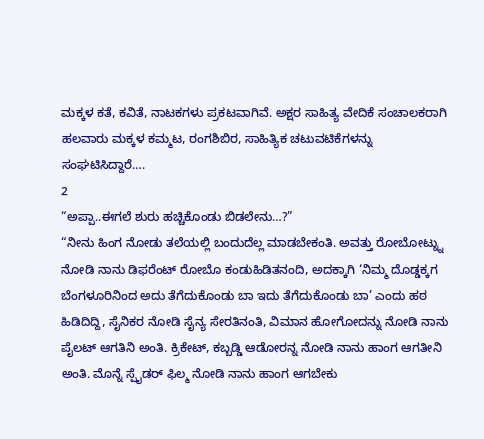ಮಕ್ಕಳ ಕತೆ, ಕವಿತೆ, ನಾಟಕಗಳು ಪ್ರಕಟವಾಗಿವೆ. ಅಕ್ಷರ ಸಾಹಿತ್ಯ ವೇದಿಕೆ ಸಂಚಾಲಕರಾಗಿ ಹಲವಾರು ಮಕ್ಕಳ ಕಮ್ಮಟ, ರಂಗಶಿಬಿರ, ಸಾಹಿತ್ಯಿಕ ಚಟುವಟಿಕೆಗಳನ್ನು ಸಂಘಟಿಸಿದ್ದಾರೆ….
2
“ಅಪ್ಪಾ..ಈಗಲೆ ಶುರು ಹಚ್ಚಿಕೊಂಡು ಬಿಡಲೇನು…?”
“ನೀನು ಹಿಂಗ ನೋಡು ತಲೆಯಲ್ಲಿ ಬಂದುದೆಲ್ಲ ಮಾಡಬೇಕಂತಿ. ಅವತ್ತು ರೋಬೋಟ್ನ್ನು ನೋಡಿ ನಾನು ಡಿಫರೆಂಟ್ ರೋಬೊ ಕಂಡುಹಿಡಿತನಂದಿ, ಅದಕ್ಕಾಗಿ ‘ನಿಮ್ಮ ದೊಡ್ಡಕ್ಕಗ ಬೆಂಗಳೂರಿನಿಂದ ಅದು ತೆಗೆದುಕೊಂಡು ಬಾ ಇದು ತೆಗೆದುಕೊಂಡು ಬಾ’ ಎಂದು ಹಠ ಹಿಡಿದಿದ್ದಿ, ಸೈನಿಕರ ನೋಡಿ ಸೈನ್ಯ ಸೇರತಿನಂತಿ, ವಿಮಾನ ಹೋಗೋದನ್ನು ನೋಡಿ ನಾನು ಪೈಲಟ್ ಆಗತಿನಿ ಅಂತಿ. ಕ್ರಿಕೇಟ್, ಕಬ್ಬಡ್ಡಿ ಆಡೋರನ್ನ ನೋಡಿ ನಾನು ಹಾಂಗ ಆಗತೀನಿ ಅಂತಿ. ಮೊನ್ನೆ ಸ್ಪೈಡರ್ ಫಿಲ್ಮ ನೋಡಿ ನಾನು ಹಾಂಗ ಆಗಬೇಕು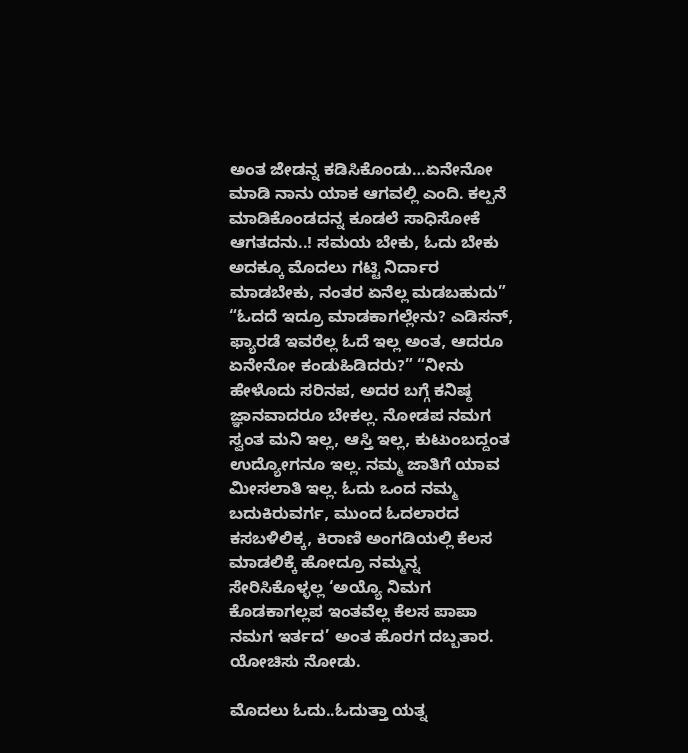ಅಂತ ಜೇಡನ್ನ ಕಡಿಸಿಕೊಂಡು…ಏನೇನೋ ಮಾಡಿ ನಾನು ಯಾಕ ಆಗವಲ್ಲಿ ಎಂದಿ. ಕಲ್ಪನೆ ಮಾಡಿಕೊಂಡದನ್ನ ಕೂಡಲೆ ಸಾಧಿಸೋಕೆ ಆಗತದನು..! ಸಮಯ ಬೇಕು, ಓದು ಬೇಕು ಅದಕ್ಕೂ ಮೊದಲು ಗಟ್ಟಿ ನಿರ್ದಾರ ಮಾಡಬೇಕು, ನಂತರ ಏನೆಲ್ಲ ಮಡಬಹುದು” “ಓದದೆ ಇದ್ರೂ ಮಾಡಕಾಗಲ್ಲೇನು? ಎಡಿಸನ್, ಫ್ಯಾರಡೆ ಇವರೆಲ್ಲ ಓದೆ ಇಲ್ಲ ಅಂತ, ಆದರೂ ಏನೇನೋ ಕಂಡುಹಿಡಿದರು?” “ನೀನು ಹೇಳೊದು ಸರಿನಪ, ಅದರ ಬಗ್ಗೆ ಕನಿಷ್ಠ ಜ್ಞಾನವಾದರೂ ಬೇಕಲ್ಲ. ನೋಡಪ ನಮಗ ಸ್ವಂತ ಮನಿ ಇಲ್ಲ, ಆಸ್ತಿ ಇಲ್ಲ, ಕುಟುಂಬದ್ದಂತ ಉದ್ಯೋಗನೂ ಇಲ್ಲ. ನಮ್ಮ ಜಾತಿಗೆ ಯಾವ ಮೀಸಲಾತಿ ಇಲ್ಲ. ಓದು ಒಂದ ನಮ್ಮ ಬದುಕಿರುವರ್ಗ, ಮುಂದ ಓದಲಾರದ ಕಸಬಳಿಲಿಕ್ಕ, ಕಿರಾಣಿ ಅಂಗಡಿಯಲ್ಲಿ ಕೆಲಸ ಮಾಡಲಿಕ್ಕೆ ಹೋದ್ರೂ ನಮ್ಮನ್ನ ಸೇರಿಸಿಕೊಳ್ಳಲ್ಲ ‘ಅಯ್ಯೊ ನಿಮಗ ಕೊಡಕಾಗಲ್ಲಪ ಇಂತವೆಲ್ಲ ಕೆಲಸ ಪಾಪಾ ನಮಗ ಇರ್ತದ’ ಅಂತ ಹೊರಗ ದಬ್ಬತಾರ. ಯೋಚಿಸು ನೋಡು.

ಮೊದಲು ಓದು..ಓದುತ್ತಾ ಯತ್ನ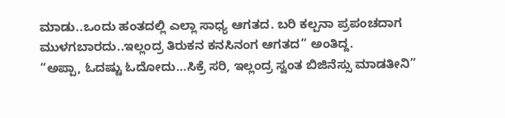ಮಾಡು..ಒಂದು ಹಂತದಲ್ಲಿ ಎಲ್ಲಾ ಸಾಧ್ಯ ಆಗತದ. ಬರಿ ಕಲ್ಪನಾ ಪ್ರಪಂಚದಾಗ
ಮುಳಗಬಾರದು..ಇಲ್ಲಂದ್ರ ತಿರುಕನ ಕನಸಿನಂಗ ಆಗತದ” ಅಂತಿದ್ದ.
“ಅಪ್ಪಾ, ಓದಷ್ಟು ಓದೋದು…ಸಿಕ್ರೆ ಸರಿ, ಇಲ್ಲಂದ್ರ ಸ್ವಂತ ಬಿಜಿನೆಸ್ಸು ಮಾಡತೀನಿ”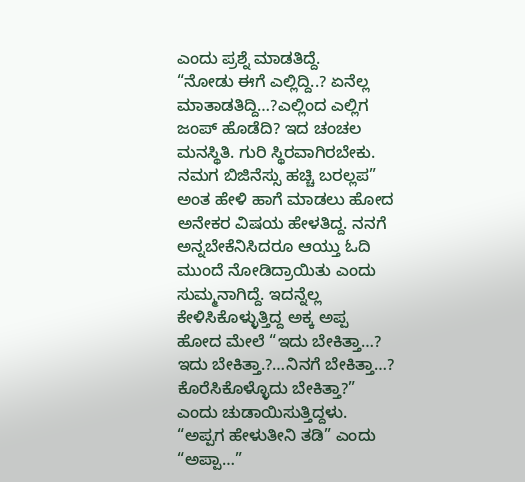ಎಂದು ಪ್ರಶ್ನೆ ಮಾಡತಿದ್ದೆ.
“ನೋಡು ಈಗೆ ಎಲ್ಲಿದ್ದಿ..? ಏನೆಲ್ಲ ಮಾತಾಡತಿದ್ದಿ…?ಎಲ್ಲಿಂದ ಎಲ್ಲಿಗ ಜಂಪ್ ಹೊಡೆದಿ? ಇದ ಚಂಚಲ ಮನಸ್ಥಿತಿ. ಗುರಿ ಸ್ಥಿರವಾಗಿರಬೇಕು. ನಮಗ ಬಿಜಿನೆಸ್ಸು ಹಚ್ಚಿ ಬರಲ್ಲಪ” ಅಂತ ಹೇಳಿ ಹಾಗೆ ಮಾಡಲು ಹೋದ ಅನೇಕರ ವಿಷಯ ಹೇಳತಿದ್ದ. ನನಗೆ ಅನ್ನಬೇಕೆನಿಸಿದರೂ ಆಯ್ತು ಓದಿ ಮುಂದೆ ನೋಡಿದ್ರಾಯಿತು ಎಂದು ಸುಮ್ಮನಾಗಿದ್ದೆ. ಇದನ್ನೆಲ್ಲ ಕೇಳಿಸಿಕೊಳ್ಳುತ್ತಿದ್ದ ಅಕ್ಕ ಅಪ್ಪ ಹೋದ ಮೇಲೆ “ಇದು ಬೇಕಿತ್ತಾ…? ಇದು ಬೇಕಿತ್ತಾ.?…ನಿನಗೆ ಬೇಕಿತ್ತಾ…? ಕೊರೆಸಿಕೊಳ್ಳೊದು ಬೇಕಿತ್ತಾ?” ಎಂದು ಚುಡಾಯಿಸುತ್ತಿದ್ದಳು.
“ಅಪ್ಪಗ ಹೇಳುತೀನಿ ತಡಿ” ಎಂದು “ಅಪ್ಪಾ…”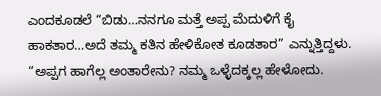ಎಂದಕೂಡಲೆ “ಬಿಡು…ನನಗೂ ಮತ್ತೆ ಅಪ್ಪ ಮೆದುಳಿಗೆ ಕೈ ಹಾಕತಾರ…ಅದೆ ತಮ್ಮ ಕತಿನ ಹೇಳಿಕೋತ ಕೂಡತಾರ” ಎನ್ನುತ್ತಿದ್ದಳು.
“ಅಪ್ಪಗ ಹಾಗೆಲ್ಲ ಅಂತಾರೇನು? ನಮ್ಮ ಒಳ್ಳೆದಕ್ಕಲ್ಲ ಹೇಳೋದು.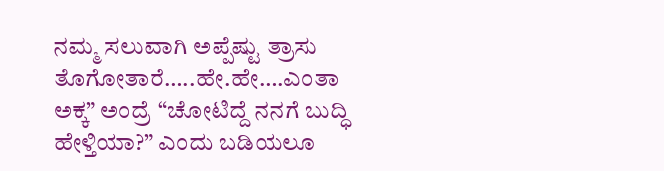ನಮ್ಮ ಸಲುವಾಗಿ ಅಪ್ಪೆಷ್ಟು ತ್ರಾಸು ತೊಗೋತಾರೆ…..ಹೇ.ಹೇ….ಎಂತಾ ಅಕ್ಕ” ಅಂದ್ರೆ “ಚೋಟಿದ್ದೆ ನನಗೆ ಬುದ್ಧಿ ಹೇಳ್ತಿಯಾ?” ಎಂದು ಬಡಿಯಲೂ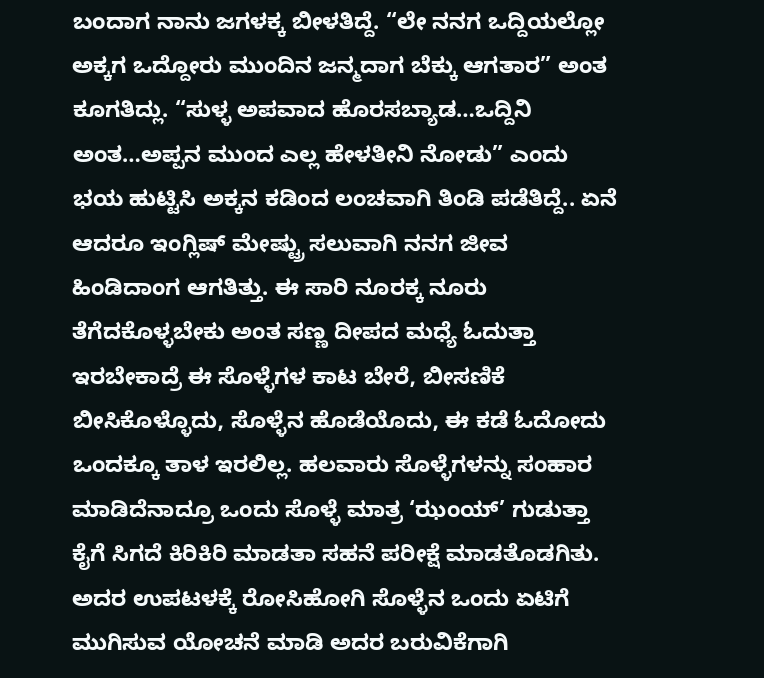ಬಂದಾಗ ನಾನು ಜಗಳಕ್ಕ ಬೀಳತಿದ್ದೆ. “ಲೇ ನನಗ ಒದ್ದಿಯಲ್ಲೋ ಅಕ್ಕಗ ಒದ್ದೋರು ಮುಂದಿನ ಜನ್ಮದಾಗ ಬೆಕ್ಕು ಆಗತಾರ” ಅಂತ ಕೂಗತಿದ್ಲು. “ಸುಳ್ಳ ಅಪವಾದ ಹೊರಸಬ್ಯಾಡ…ಒದ್ದಿನಿ ಅಂತ…ಅಪ್ಪನ ಮುಂದ ಎಲ್ಲ ಹೇಳತೀನಿ ನೋಡು” ಎಂದು ಭಯ ಹುಟ್ಟಿಸಿ ಅಕ್ಕನ ಕಡಿಂದ ಲಂಚವಾಗಿ ತಿಂಡಿ ಪಡೆತಿದ್ದೆ.. ಏನೆ ಆದರೂ ಇಂಗ್ಲಿಷ್ ಮೇಷ್ಟ್ರು ಸಲುವಾಗಿ ನನಗ ಜೀವ ಹಿಂಡಿದಾಂಗ ಆಗತಿತ್ತು. ಈ ಸಾರಿ ನೂರಕ್ಕ ನೂರು ತೆಗೆದಕೊಳ್ಳಬೇಕು ಅಂತ ಸಣ್ಣ ದೀಪದ ಮಧ್ಯೆ ಓದುತ್ತಾ ಇರಬೇಕಾದ್ರೆ ಈ ಸೊಳ್ಳೆಗಳ ಕಾಟ ಬೇರೆ, ಬೀಸಣಿಕೆ ಬೀಸಿಕೊಳ್ಳೊದು, ಸೊಳ್ಳೆನ ಹೊಡೆಯೊದು, ಈ ಕಡೆ ಓದೋದು ಒಂದಕ್ಕೂ ತಾಳ ಇರಲಿಲ್ಲ. ಹಲವಾರು ಸೊಳ್ಳೆಗಳನ್ನು ಸಂಹಾರ ಮಾಡಿದೆನಾದ್ರೂ ಒಂದು ಸೊಳ್ಳೆ ಮಾತ್ರ ‘ಝಂಯ್’ ಗುಡುತ್ತಾ ಕೈಗೆ ಸಿಗದೆ ಕಿರಿಕಿರಿ ಮಾಡತಾ ಸಹನೆ ಪರೀಕ್ಷೆ ಮಾಡತೊಡಗಿತು.
ಅದರ ಉಪಟಳಕ್ಕೆ ರೋಸಿಹೋಗಿ ಸೊಳ್ಳೆನ ಒಂದು ಏಟಿಗೆ ಮುಗಿಸುವ ಯೋಚನೆ ಮಾಡಿ ಅದರ ಬರುವಿಕೆಗಾಗಿ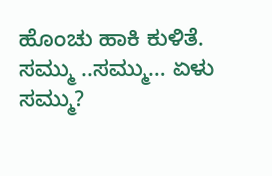ಹೊಂಚು ಹಾಕಿ ಕುಳಿತೆ.
ಸಮ್ಮು ..ಸಮ್ಮು… ಏಳು ಸಮ್ಮು?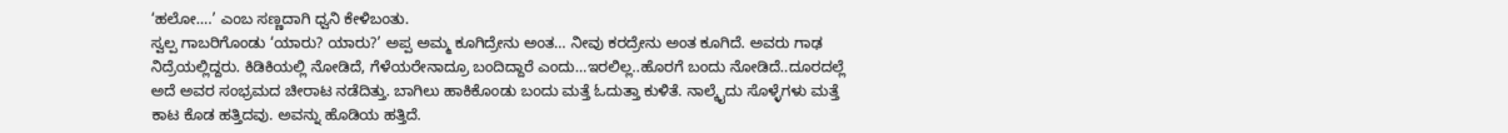‘ಹಲೋ….’ ಎಂಬ ಸಣ್ಣದಾಗಿ ಧ್ವನಿ ಕೇಳಿಬಂತು.
ಸ್ವಲ್ಪ ಗಾಬರಿಗೊಂಡು ‘ಯಾರು? ಯಾರು?’ ಅಪ್ಪ ಅಮ್ಮ ಕೂಗಿದ್ರೇನು ಅಂತ… ನೀವು ಕರದ್ರೇನು ಅಂತ ಕೂಗಿದೆ. ಅವರು ಗಾಢ ನಿದ್ರೆಯಲ್ಲಿದ್ದರು. ಕಿಡಿಕಿಯಲ್ಲಿ ನೋಡಿದೆ, ಗೆಳೆಯರೇನಾದ್ರೂ ಬಂದಿದ್ದಾರೆ ಎಂದು…ಇರಲಿಲ್ಲ..ಹೊರಗೆ ಬಂದು ನೋಡಿದೆ..ದೂರದಲ್ಲೆ ಅದೆ ಅವರ ಸಂಭ್ರಮದ ಚೀರಾಟ ನಡೆದಿತ್ತು. ಬಾಗಿಲು ಹಾಕಿಕೊಂಡು ಬಂದು ಮತ್ತೆ ಓದುತ್ತಾ ಕುಳಿತೆ. ನಾಲ್ಕೈದು ಸೊಳ್ಳೆಗಳು ಮತ್ತೆ ಕಾಟ ಕೊಡ ಹತ್ತಿದವು. ಅವನ್ನು ಹೊಡಿಯ ಹತ್ತಿದೆ.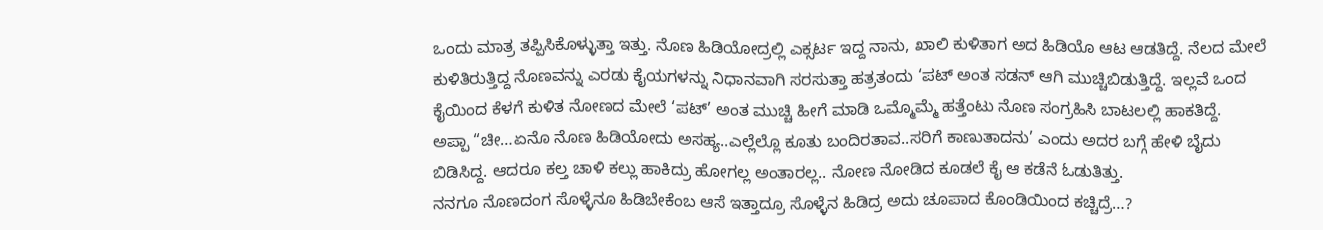ಒಂದು ಮಾತ್ರ ತಪ್ಪಿಸಿಕೊಳ್ಳುತ್ತಾ ಇತ್ತು. ನೊಣ ಹಿಡಿಯೋದ್ರಲ್ಲಿ ಎಕ್ಸರ್ಟ ಇದ್ದ ನಾನು, ಖಾಲಿ ಕುಳಿತಾಗ ಅದ ಹಿಡಿಯೊ ಆಟ ಆಡತಿದ್ದೆ. ನೆಲದ ಮೇಲೆ ಕುಳಿತಿರುತ್ತಿದ್ದ ನೊಣವನ್ನು ಎರಡು ಕೈಯಗಳನ್ನು ನಿಧಾನವಾಗಿ ಸರಸುತ್ತಾ ಹತ್ರತಂದು ‘ಪಟ್ ಅಂತ ಸಡನ್ ಆಗಿ ಮುಚ್ಚಿಬಿಡುತ್ತಿದ್ದೆ. ಇಲ್ಲವೆ ಒಂದ ಕೈಯಿಂದ ಕೆಳಗೆ ಕುಳಿತ ನೋಣದ ಮೇಲೆ ‘ಪಟ್’ ಅಂತ ಮುಚ್ಚಿ ಹೀಗೆ ಮಾಡಿ ಒಮ್ಮೊಮ್ಮೆ ಹತ್ತೆಂಟು ನೊಣ ಸಂಗ್ರಹಿಸಿ ಬಾಟಲಲ್ಲಿ ಹಾಕತಿದ್ದೆ.
ಅಪ್ಪಾ “ಚೀ…ಏನೊ ನೊಣ ಹಿಡಿಯೋದು ಅಸಹ್ಯ..ಎಲ್ಲೆಲ್ಲೊ ಕೂತು ಬಂದಿರತಾವ..ಸರಿಗೆ ಕಾಣುತಾದನು’ ಎಂದು ಅದರ ಬಗ್ಗೆ ಹೇಳಿ ಬೈದು ಬಿಡಿಸಿದ್ದ. ಆದರೂ ಕಲ್ತ ಚಾಳಿ ಕಲ್ಲು ಹಾಕಿದ್ರು ಹೋಗಲ್ಲ ಅಂತಾರಲ್ಲ.. ನೋಣ ನೋಡಿದ ಕೂಡಲೆ ಕೈ ಆ ಕಡೆನೆ ಓಡುತಿತ್ತು.
ನನಗೂ ನೊಣದಂಗ ಸೊಳ್ಳೆನೂ ಹಿಡಿಬೇಕೆಂಬ ಆಸೆ ಇತ್ತಾದ್ರೂ ಸೊಳ್ಳೆನ ಹಿಡಿದ್ರ ಅದು ಚೂಪಾದ ಕೊಂಡಿಯಿಂದ ಕಚ್ಚಿದ್ರೆ…?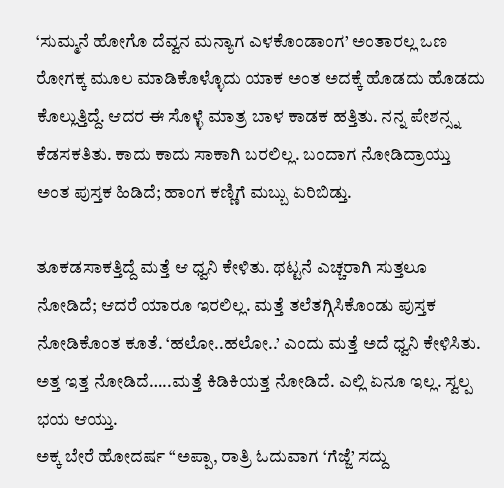‘ಸುಮ್ಮನೆ ಹೋಗೊ ದೆವ್ವನ ಮನ್ಯಾಗ ಎಳಕೊಂಡಾಂಗ’ ಅಂತಾರಲ್ಲ ಒಣ ರೋಗಕ್ಕ ಮೂಲ ಮಾಡಿಕೊಳ್ಳೊದು ಯಾಕ ಅಂತ ಅದಕ್ಕೆ ಹೊಡದು ಹೊಡದು ಕೊಲ್ಲುತ್ತಿದ್ದೆ. ಆದರ ಈ ಸೊಳ್ಳೆ ಮಾತ್ರ ಬಾಳ ಕಾಡಕ ಹತ್ತಿತು. ನನ್ನ ಪೇಶನ್ಸ್ನ ಕೆಡಸಕತಿತು. ಕಾದು ಕಾದು ಸಾಕಾಗಿ ಬರಲಿಲ್ಲ. ಬಂದಾಗ ನೋಡಿದ್ರಾಯ್ತು ಅಂತ ಪುಸ್ತಕ ಹಿಡಿದೆ; ಹಾಂಗ ಕಣ್ಣಿಗೆ ಮಬ್ಬು ಏರಿಬಿಡ್ತು.

ತೂಕಡಸಾಕತ್ತಿದ್ದೆ ಮತ್ತೆ ಆ ಧ್ವನಿ ಕೇಳಿತು. ಥಟ್ಟನೆ ಎಚ್ಚರಾಗಿ ಸುತ್ತಲೂ ನೋಡಿದೆ; ಆದರೆ ಯಾರೂ ಇರಲಿಲ್ಲ. ಮತ್ತೆ ತಲೆತಗ್ಗಿಸಿಕೊಂಡು ಪುಸ್ತಕ ನೋಡಿಕೊಂತ ಕೂತೆ. ‘ಹಲೋ..ಹಲೋ..’ ಎಂದು ಮತ್ತೆ ಅದೆ ಧ್ವನಿ ಕೇಳಿಸಿತು. ಅತ್ತ ಇತ್ತ ನೋಡಿದೆ…..ಮತ್ತೆ ಕಿಡಿಕಿಯತ್ತ ನೋಡಿದೆ. ಎಲ್ಲಿ ಏನೂ ಇಲ್ಲ. ಸ್ವಲ್ಪ ಭಯ ಆಯ್ತು.
ಅಕ್ಕ ಬೇರೆ ಹೋದರ್ಷ “ಅಪ್ಪಾ, ರಾತ್ರಿ ಓದುವಾಗ ‘ಗೆಜ್ಜೆ’ ಸದ್ದು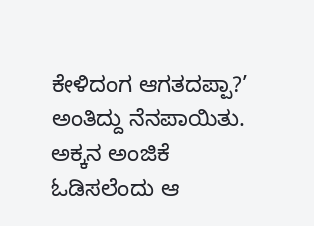ಕೇಳಿದಂಗ ಆಗತದಪ್ಪಾ?’ ಅಂತಿದ್ದು ನೆನಪಾಯಿತು. ಅಕ್ಕನ ಅಂಜಿಕೆ ಓಡಿಸಲೆಂದು ಆ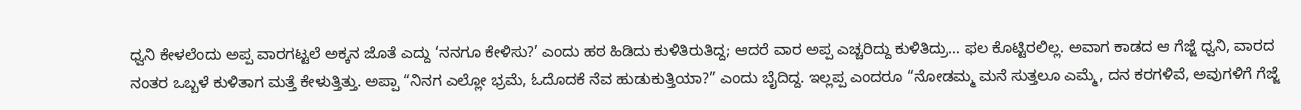ಧ್ವನಿ ಕೇಳಲೆಂದು ಅಪ್ಪ ವಾರಗಟ್ಟಲೆ ಅಕ್ಕನ ಜೊತೆ ಎದ್ದು ‘ನನಗೂ ಕೇಳಿಸು?’ ಎಂದು ಹಠ ಹಿಡಿದು ಕುಳಿತಿರುತಿದ್ದ; ಆದರೆ ವಾರ ಅಪ್ಪ ಎಚ್ಚರಿದ್ದು ಕುಳಿತಿದ್ರು… ಫಲ ಕೊಟ್ಟಿರಲಿಲ್ಲ. ಅವಾಗ ಕಾಡದ ಆ ಗೆಜ್ಜೆ ಧ್ವನಿ, ವಾರದ ನಂತರ ಒಬ್ಬಳೆ ಕುಳಿತಾಗ ಮತ್ತೆ ಕೇಳುತ್ತಿತ್ತು. ಅಪ್ಪಾ “ನಿನಗ ಎಲ್ಲೋ ಭ್ರಮೆ, ಓದೊದಕೆ ನೆವ ಹುಡುಕುತ್ತಿಯಾ?” ಎಂದು ಬೈದಿದ್ದ. ಇಲ್ಲಪ್ಪ ಎಂದರೂ “ನೋಡಮ್ಮ ಮನೆ ಸುತ್ತಲೂ ಎಮ್ಮೆ, ದನ ಕರಗಳಿವೆ, ಅವುಗಳಿಗೆ ಗೆಜ್ಜೆ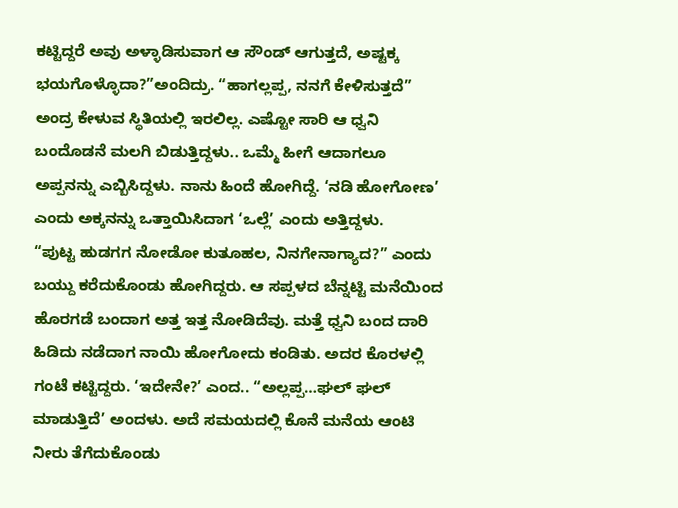ಕಟ್ಟಿದ್ದರೆ ಅವು ಅಳ್ಳಾಡಿಸುವಾಗ ಆ ಸೌಂಡ್ ಆಗುತ್ತದೆ, ಅಷ್ಟಕ್ಕ ಭಯಗೊಳ್ಳೊದಾ?”ಅಂದಿದ್ರು. “ಹಾಗಲ್ಲಪ್ಪ, ನನಗೆ ಕೇಳಿಸುತ್ತದೆ” ಅಂದ್ರ ಕೇಳುವ ಸ್ಥಿತಿಯಲ್ಲಿ ಇರಲಿಲ್ಲ. ಎಷ್ಟೋ ಸಾರಿ ಆ ಧ್ವನಿ ಬಂದೊಡನೆ ಮಲಗಿ ಬಿಡುತ್ತಿದ್ದಳು.. ಒಮ್ಮೆ ಹೀಗೆ ಆದಾಗಲೂ ಅಪ್ಪನನ್ನು ಎಬ್ಬಿಸಿದ್ದಳು. ನಾನು ಹಿಂದೆ ಹೋಗಿದ್ದೆ. ‘ನಡಿ ಹೋಗೋಣ’ ಎಂದು ಅಕ್ಕನನ್ನು ಒತ್ತಾಯಿಸಿದಾಗ ‘ಒಲ್ಲೆ’ ಎಂದು ಅತ್ತಿದ್ದಳು.
“ಪುಟ್ಟ ಹುಡಗಗ ನೋಡೋ ಕುತೂಹಲ, ನಿನಗೇನಾಗ್ಯಾದ?” ಎಂದು ಬಯ್ದು ಕರೆದುಕೊಂಡು ಹೋಗಿದ್ದರು. ಆ ಸಪ್ಪಳದ ಬೆನ್ನಟ್ಟಿ ಮನೆಯಿಂದ ಹೊರಗಡೆ ಬಂದಾಗ ಅತ್ತ ಇತ್ತ ನೋಡಿದೆವು. ಮತ್ತೆ ಧ್ವನಿ ಬಂದ ದಾರಿ ಹಿಡಿದು ನಡೆದಾಗ ನಾಯಿ ಹೋಗೋದು ಕಂಡಿತು. ಅದರ ಕೊರಳಲ್ಲಿ ಗಂಟೆ ಕಟ್ಟಿದ್ದರು. ‘ಇದೇನೇ?’ ಎಂದ.. “ಅಲ್ಲಪ್ಪ…ಘಲ್ ಘಲ್ ಮಾಡುತ್ತಿದೆ’ ಅಂದಳು. ಅದೆ ಸಮಯದಲ್ಲಿ ಕೊನೆ ಮನೆಯ ಆಂಟಿ ನೀರು ತೆಗೆದುಕೊಂಡು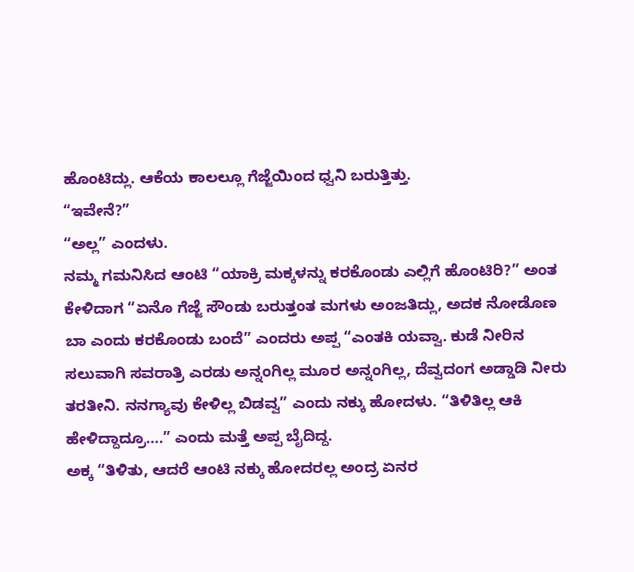ಹೊಂಟಿದ್ಲು. ಆಕೆಯ ಕಾಲಲ್ಲೂ ಗೆಜ್ಜೆಯಿಂದ ಧ್ವನಿ ಬರುತ್ತಿತ್ತು.
“ಇವೇನೆ?”
“ಅಲ್ಲ” ಎಂದಳು.
ನಮ್ಮ ಗಮನಿಸಿದ ಆಂಟಿ “ಯಾಕ್ರಿ ಮಕ್ಕಳನ್ನು ಕರಕೊಂಡು ಎಲ್ಲಿಗೆ ಹೊಂಟಿರಿ?” ಅಂತ ಕೇಳಿದಾಗ “ಏನೊ ಗೆಜ್ಜೆ ಸೌಂಡು ಬರುತ್ತಂತ ಮಗಳು ಅಂಜತಿದ್ಲು, ಅದಕ ನೋಡೊಣ ಬಾ ಎಂದು ಕರಕೊಂಡು ಬಂದೆ” ಎಂದರು ಅಪ್ಪ “ಎಂತಕಿ ಯವ್ವಾ. ಕುಡೆ ನೀರಿನ ಸಲುವಾಗಿ ಸವರಾತ್ರಿ ಎರಡು ಅನ್ನಂಗಿಲ್ಲ ಮೂರ ಅನ್ನಂಗಿಲ್ಲ, ದೆವ್ವದಂಗ ಅಡ್ಡಾಡಿ ನೀರು ತರತೀನಿ. ನನಗ್ಯಾವು ಕೇಳಿಲ್ಲ ಬಿಡವ್ವ” ಎಂದು ನಕ್ಕು ಹೋದಳು. “ತಿಳಿತಿಲ್ಲ ಆಕಿ ಹೇಳಿದ್ದಾದ್ರೂ….” ಎಂದು ಮತ್ತೆ ಅಪ್ಪ ಬೈದಿದ್ದ.
ಅಕ್ಕ “ತಿಳಿತು, ಆದರೆ ಆಂಟಿ ನಕ್ಕು ಹೋದರಲ್ಲ ಅಂದ್ರ ಏನರ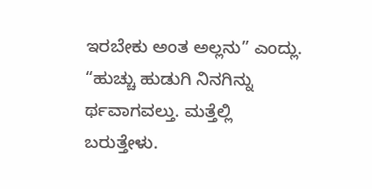ಇರಬೇಕು ಅಂತ ಅಲ್ಲನು” ಎಂದ್ಲು.
“ಹುಚ್ಚು ಹುಡುಗಿ ನಿನಗಿನ್ನು ರ್ಥವಾಗವಲ್ತು. ಮತ್ತೆಲ್ಲಿ ಬರುತ್ತೇಳು.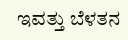ಇವತ್ತು ಬೆಳತನ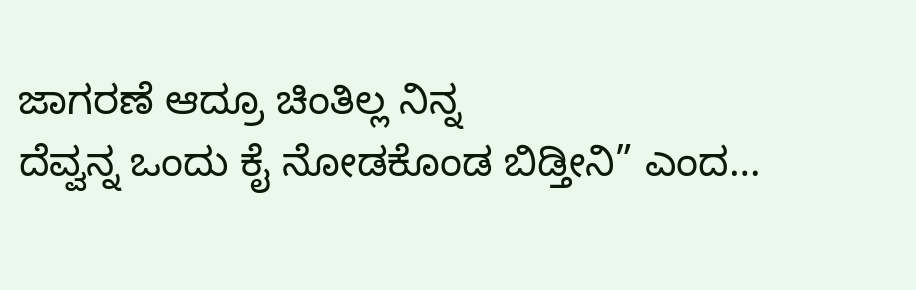ಜಾಗರಣೆ ಆದ್ರೂ ಚಿಂತಿಲ್ಲ ನಿನ್ನ
ದೆವ್ವನ್ನ ಒಂದು ಕೈ ನೋಡಕೊಂಡ ಬಿಡ್ತೀನಿ” ಎಂದ…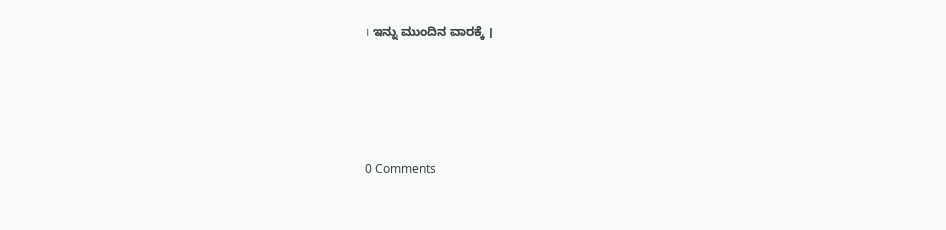। ಇನ್ನು ಮುಂದಿನ ವಾರಕ್ಕೆ ।






0 Comments